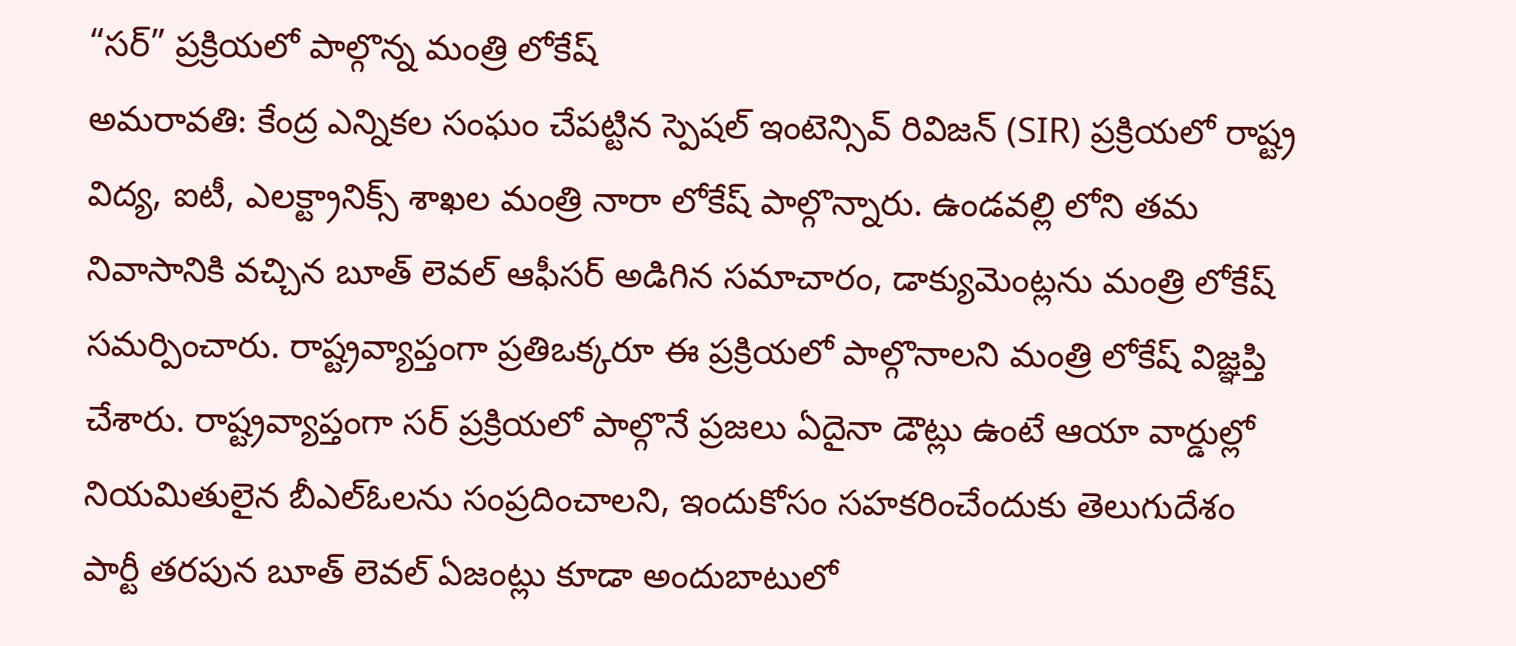“సర్” ప్రక్రియలో పాల్గొన్న మంత్రి లోకేష్
అమరావతి: కేంద్ర ఎన్నికల సంఘం చేపట్టిన స్పెషల్ ఇంటెన్సివ్ రివిజన్ (SIR) ప్రక్రియలో రాష్ట్ర విద్య, ఐటీ, ఎలక్ట్రానిక్స్ శాఖల మంత్రి నారా లోకేష్ పాల్గొన్నారు. ఉండవల్లి లోని తమ నివాసానికి వచ్చిన బూత్ లెవల్ ఆఫీసర్ అడిగిన సమాచారం, డాక్యుమెంట్లను మంత్రి లోకేష్ సమర్పించారు. రాష్ట్రవ్యాప్తంగా ప్రతిఒక్కరూ ఈ ప్రక్రియలో పాల్గొనాలని మంత్రి లోకేష్ విజ్ఞప్తి చేశారు. రాష్ట్రవ్యాప్తంగా సర్ ప్రక్రియలో పాల్గొనే ప్రజలు ఏదైనా డౌట్లు ఉంటే ఆయా వార్డుల్లో నియమితులైన బీఎల్ఓలను సంప్రదించాలని, ఇందుకోసం సహకరించేందుకు తెలుగుదేశం పార్టీ తరపున బూత్ లెవల్ ఏజంట్లు కూడా అందుబాటులో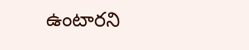ఉంటారని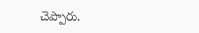చెప్పారు.